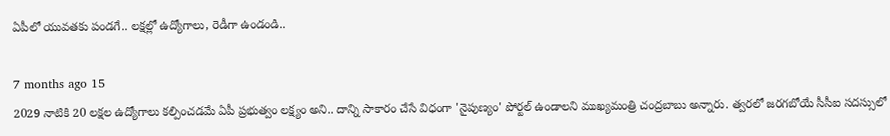ఏపీలో యువతకు పండగే.. లక్షల్లో ఉద్యోగాలు, రెడీగా ఉండండి..

7 months ago 15
2029 నాటికి 20 లక్షల ఉద్యోగాలు కల్పించడమే ఏపీ ప్రభుత్వం లక్ష్యం అని.. దాన్ని సాకారం చేసే విధంగా 'నైపుణ్యం' పోర్టల్‌ ఉండాలని ముఖ్యమంత్రి చంద్రబాబు అన్నారు. త్వరలో జరగబోయే సీసీఐ సదస్సులో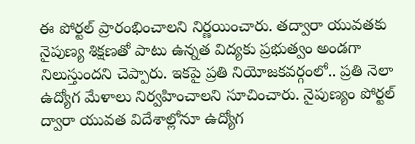ఈ పోర్టల్ ప్రారంభించాలని నిర్ణయించారు. తద్వారా యువతకు నైపుణ్య శిక్షణతో పాటు ఉన్నత విద్యకు ప్రభుత్వం అండగా నిలుస్తుందని చెప్పారు. ఇకపై ప్రతి నియోజకవర్గంలో.. ప్రతి నెలా ఉద్యోగ మేళాలు నిర్వహించాలని సూచించారు. నైపుణ్యం పోర్టల్‌ ద్వారా యువత విదేశాల్లోనూ ఉద్యోగ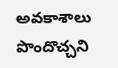అవకాశాలు పొందొచ్చని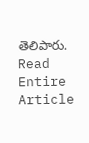తెలిపారు.
Read Entire Article